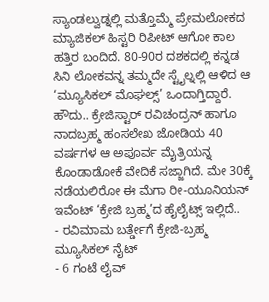ಸ್ಯಾಂಡಲ್ವುಡ್ನಲ್ಲಿ ಮತ್ತೊಮ್ಮೆ ಪ್ರೇಮಲೋಕದ ಮ್ಯಾಜಿಕಲ್ ಹಿಸ್ಟರಿ ರಿಪೀಟ್ ಆಗೋ ಕಾಲ ಹತ್ತಿರ ಬಂದಿದೆ. 80-90ರ ದಶಕದಲ್ಲಿ ಕನ್ನಡ ಸಿನಿ ಲೋಕವನ್ನ ತಮ್ಮದೇ ಸ್ಟೈಲ್ನಲ್ಲಿ ಆಳಿದ ಆ ‘ಮ್ಯೂಸಿಕಲ್ ಮೊಘಲ್ಸ್’ ಒಂದಾಗ್ತಿದ್ದಾರೆ. ಹೌದು.. ಕ್ರೇಜಿಸ್ಟಾರ್ ರವಿಚಂದ್ರನ್ ಹಾಗೂ ನಾದಬ್ರಹ್ಮ ಹಂಸಲೇಖ ಜೋಡಿಯ 40 ವರ್ಷಗಳ ಆ ಅಪೂರ್ವ ಮೈತ್ರಿಯನ್ನ ಕೊಂಡಾಡೋಕೆ ವೇದಿಕೆ ಸಜ್ಜಾಗಿದೆ. ಮೇ 30ಕ್ಕೆ ನಡೆಯಲಿರೋ ಈ ಮೆಗಾ ರೀ-ಯೂನಿಯನ್ ಇವೆಂಟ್ ‘ಕ್ರೇಜಿ ಬ್ರಹ್ಮ’ದ ಹೈಲೈಟ್ಸ್ ಇಲ್ಲಿದೆ..
- ರವಿಮಾಮ ಬರ್ತ್ಡೇಗೆ ಕ್ರೇಜಿ-ಬ್ರಹ್ಮ ಮ್ಯೂಸಿಕಲ್ ನೈಟ್
- 6 ಗಂಟೆ ಲೈವ್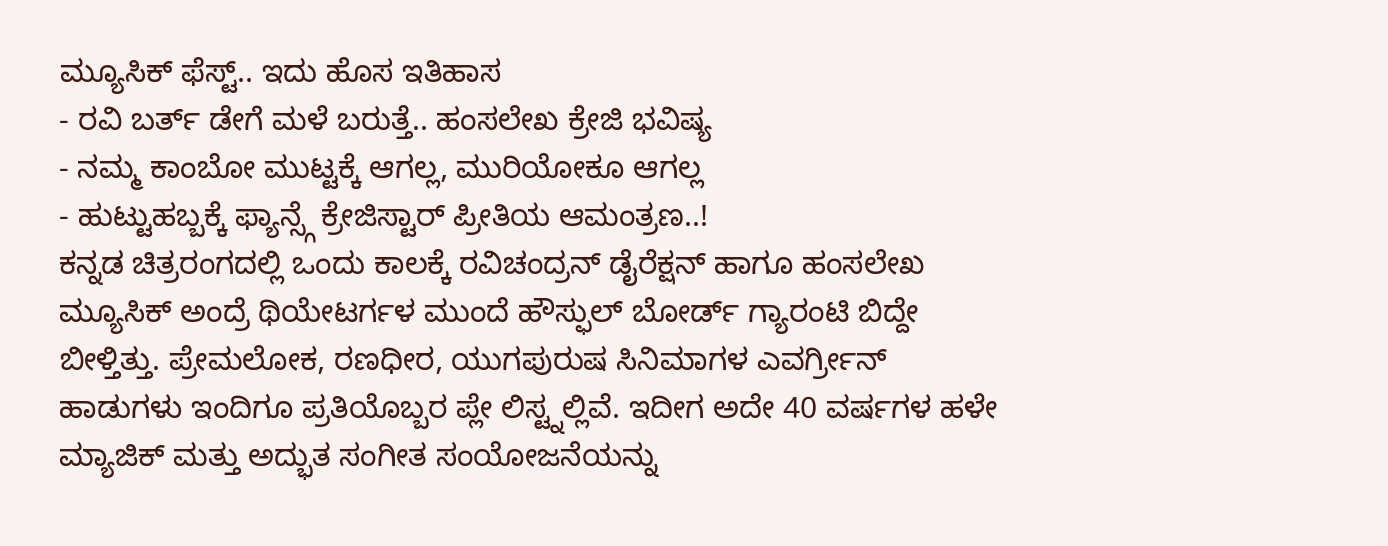ಮ್ಯೂಸಿಕ್ ಫೆಸ್ಟ್.. ಇದು ಹೊಸ ಇತಿಹಾಸ
- ರವಿ ಬರ್ತ್ ಡೇಗೆ ಮಳೆ ಬರುತ್ತೆ.. ಹಂಸಲೇಖ ಕ್ರೇಜಿ ಭವಿಷ್ಯ
- ನಮ್ಮ ಕಾಂಬೋ ಮುಟ್ಟಕ್ಕೆ ಆಗಲ್ಲ, ಮುರಿಯೋಕೂ ಆಗಲ್ಲ
- ಹುಟ್ಟುಹಬ್ಬಕ್ಕೆ ಫ್ಯಾನ್ಸ್ಗೆ ಕ್ರೇಜಿಸ್ಟಾರ್ ಪ್ರೀತಿಯ ಆಮಂತ್ರಣ..!
ಕನ್ನಡ ಚಿತ್ರರಂಗದಲ್ಲಿ ಒಂದು ಕಾಲಕ್ಕೆ ರವಿಚಂದ್ರನ್ ಡೈರೆಕ್ಷನ್ ಹಾಗೂ ಹಂಸಲೇಖ ಮ್ಯೂಸಿಕ್ ಅಂದ್ರೆ ಥಿಯೇಟರ್ಗಳ ಮುಂದೆ ಹೌಸ್ಫುಲ್ ಬೋರ್ಡ್ ಗ್ಯಾರಂಟಿ ಬಿದ್ದೇ ಬೀಳ್ತಿತ್ತು. ಪ್ರೇಮಲೋಕ, ರಣಧೀರ, ಯುಗಪುರುಷ ಸಿನಿಮಾಗಳ ಎವರ್ಗ್ರೀನ್ ಹಾಡುಗಳು ಇಂದಿಗೂ ಪ್ರತಿಯೊಬ್ಬರ ಪ್ಲೇ ಲಿಸ್ಟ್ನಲ್ಲಿವೆ. ಇದೀಗ ಅದೇ 40 ವರ್ಷಗಳ ಹಳೇ ಮ್ಯಾಜಿಕ್ ಮತ್ತು ಅದ್ಭುತ ಸಂಗೀತ ಸಂಯೋಜನೆಯನ್ನು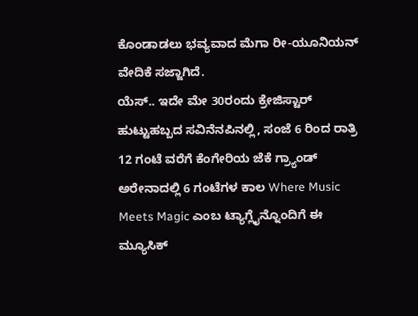ಕೊಂಡಾಡಲು ಭವ್ಯವಾದ ಮೆಗಾ ರೀ-ಯೂನಿಯನ್ ವೇದಿಕೆ ಸಜ್ಜಾಗಿದೆ.
ಯೆಸ್.. ಇದೇ ಮೇ 30ರಂದು ಕ್ರೇಜಿಸ್ಟಾರ್ ಹುಟ್ಟುಹಬ್ಬದ ಸವಿನೆನಪಿನಲ್ಲಿ, ಸಂಜೆ 6 ರಿಂದ ರಾತ್ರಿ 12 ಗಂಟೆ ವರೆಗೆ ಕೆಂಗೇರಿಯ ಜೆಕೆ ಗ್ರ್ಯಾಂಡ್ ಅರೇನಾದಲ್ಲಿ 6 ಗಂಟೆಗಳ ಕಾಲ Where Music Meets Magic ಎಂಬ ಟ್ಯಾಗ್ಲೈನ್ನೊಂದಿಗೆ ಈ ಮ್ಯೂಸಿಕ್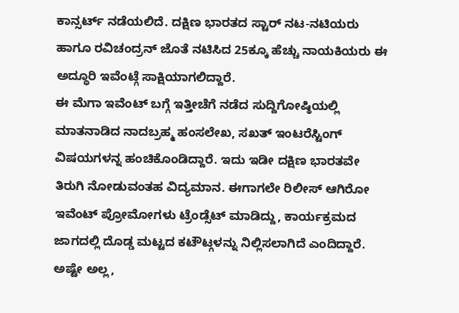ಕಾನ್ಸರ್ಟ್ ನಡೆಯಲಿದೆ. ದಕ್ಷಿಣ ಭಾರತದ ಸ್ಟಾರ್ ನಟ-ನಟಿಯರು ಹಾಗೂ ರವಿಚಂದ್ರನ್ ಜೊತೆ ನಟಿಸಿದ 25ಕ್ಕೂ ಹೆಚ್ಚು ನಾಯಕಿಯರು ಈ ಅದ್ಧೂರಿ ಇವೆಂಟ್ಗೆ ಸಾಕ್ಷಿಯಾಗಲಿದ್ದಾರೆ.
ಈ ಮೆಗಾ ಇವೆಂಟ್ ಬಗ್ಗೆ ಇತ್ತೀಚೆಗೆ ನಡೆದ ಸುದ್ದಿಗೋಷ್ಠಿಯಲ್ಲಿ ಮಾತನಾಡಿದ ನಾದಬ್ರಹ್ಮ ಹಂಸಲೇಖ, ಸಖತ್ ಇಂಟರೆಸ್ಟಿಂಗ್ ವಿಷಯಗಳನ್ನ ಹಂಚಿಕೊಂಡಿದ್ದಾರೆ. ಇದು ಇಡೀ ದಕ್ಷಿಣ ಭಾರತವೇ ತಿರುಗಿ ನೋಡುವಂತಹ ವಿದ್ಯಮಾನ. ಈಗಾಗಲೇ ರಿಲೀಸ್ ಆಗಿರೋ ಇವೆಂಟ್ ಪ್ರೋಮೋಗಳು ಟ್ರೆಂಡ್ಸೆಟ್ ಮಾಡಿದ್ದು, ಕಾರ್ಯಕ್ರಮದ ಜಾಗದಲ್ಲಿ ದೊಡ್ಡ ಮಟ್ಟದ ಕಟೌಟ್ಗಳನ್ನು ನಿಲ್ಲಿಸಲಾಗಿದೆ ಎಂದಿದ್ದಾರೆ. ಅಷ್ಟೇ ಅಲ್ಲ,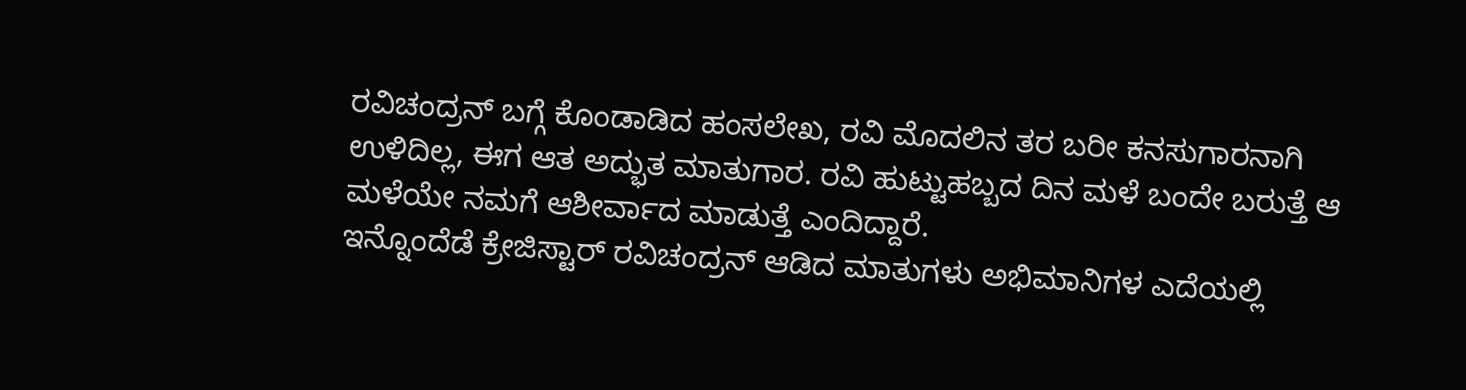ರವಿಚಂದ್ರನ್ ಬಗ್ಗೆ ಕೊಂಡಾಡಿದ ಹಂಸಲೇಖ, ರವಿ ಮೊದಲಿನ ತರ ಬರೀ ಕನಸುಗಾರನಾಗಿ ಉಳಿದಿಲ್ಲ, ಈಗ ಆತ ಅದ್ಭುತ ಮಾತುಗಾರ. ರವಿ ಹುಟ್ಟುಹಬ್ಬದ ದಿನ ಮಳೆ ಬಂದೇ ಬರುತ್ತೆ ಆ ಮಳೆಯೇ ನಮಗೆ ಆಶೀರ್ವಾದ ಮಾಡುತ್ತೆ ಎಂದಿದ್ದಾರೆ.
ಇನ್ನೊಂದೆಡೆ ಕ್ರೇಜಿಸ್ಟಾರ್ ರವಿಚಂದ್ರನ್ ಆಡಿದ ಮಾತುಗಳು ಅಭಿಮಾನಿಗಳ ಎದೆಯಲ್ಲಿ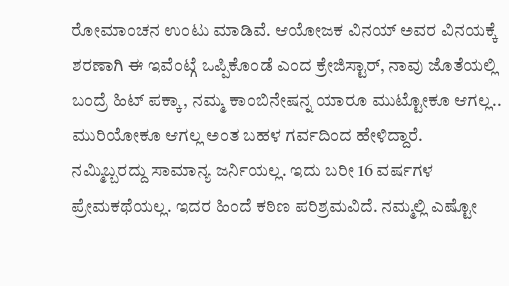ರೋಮಾಂಚನ ಉಂಟು ಮಾಡಿವೆ. ಆಯೋಜಕ ವಿನಯ್ ಅವರ ವಿನಯಕ್ಕೆ ಶರಣಾಗಿ ಈ ಇವೆಂಟ್ಗೆ ಒಪ್ಪಿಕೊಂಡೆ ಎಂದ ಕ್ರೇಜಿಸ್ಟಾರ್, ನಾವು ಜೊತೆಯಲ್ಲಿ ಬಂದ್ರೆ ಹಿಟ್ ಪಕ್ಕಾ, ನಮ್ಮ ಕಾಂಬಿನೇಷನ್ನ ಯಾರೂ ಮುಟ್ಟೋಕೂ ಆಗಲ್ಲ.. ಮುರಿಯೋಕೂ ಆಗಲ್ಲ ಅಂತ ಬಹಳ ಗರ್ವದಿಂದ ಹೇಳಿದ್ದಾರೆ.
ನಮ್ಮಿಬ್ಬರದ್ದು ಸಾಮಾನ್ಯ ಜರ್ನಿಯಲ್ಲ. ಇದು ಬರೀ 16 ವರ್ಷಗಳ ಪ್ರೇಮಕಥೆಯಲ್ಲ. ಇದರ ಹಿಂದೆ ಕಠಿಣ ಪರಿಶ್ರಮವಿದೆ. ನಮ್ಮಲ್ಲಿ ಎಷ್ಟೋ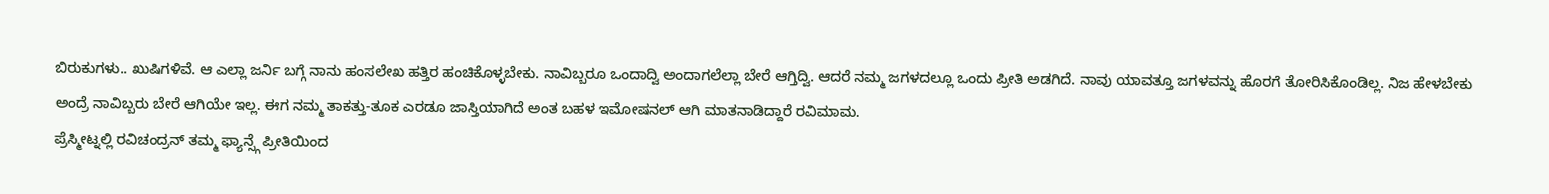ಬಿರುಕುಗಳು.. ಖುಷಿಗಳಿವೆ. ಆ ಎಲ್ಲಾ ಜರ್ನಿ ಬಗ್ಗೆ ನಾನು ಹಂಸಲೇಖ ಹತ್ತಿರ ಹಂಚಿಕೊಳ್ಳಬೇಕು. ನಾವಿಬ್ಬರೂ ಒಂದಾದ್ವಿ ಅಂದಾಗಲೆಲ್ಲಾ ಬೇರೆ ಆಗ್ತಿದ್ವಿ. ಆದರೆ ನಮ್ಮ ಜಗಳದಲ್ಲೂ ಒಂದು ಪ್ರೀತಿ ಅಡಗಿದೆ. ನಾವು ಯಾವತ್ತೂ ಜಗಳವನ್ನು ಹೊರಗೆ ತೋರಿಸಿಕೊಂಡಿಲ್ಲ. ನಿಜ ಹೇಳಬೇಕು ಅಂದ್ರೆ ನಾವಿಬ್ಬರು ಬೇರೆ ಆಗಿಯೇ ಇಲ್ಲ. ಈಗ ನಮ್ಮ ತಾಕತ್ತು-ತೂಕ ಎರಡೂ ಜಾಸ್ತಿಯಾಗಿದೆ ಅಂತ ಬಹಳ ಇಮೋಷನಲ್ ಆಗಿ ಮಾತನಾಡಿದ್ದಾರೆ ರವಿಮಾಮ.
ಪ್ರೆಸ್ಮೀಟ್ನಲ್ಲಿ ರವಿಚಂದ್ರನ್ ತಮ್ಮ ಫ್ಯಾನ್ಸ್ಗೆ ಪ್ರೀತಿಯಿಂದ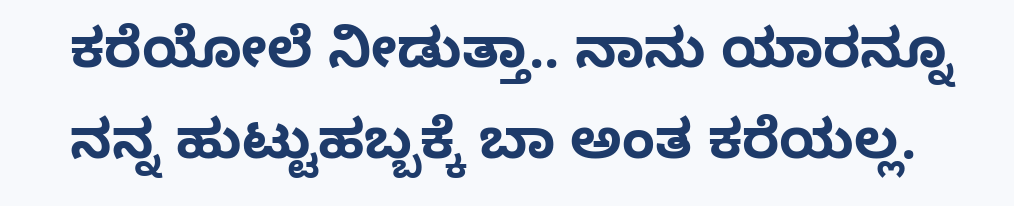ಕರೆಯೋಲೆ ನೀಡುತ್ತಾ.. ನಾನು ಯಾರನ್ನೂ ನನ್ನ ಹುಟ್ಟುಹಬ್ಬಕ್ಕೆ ಬಾ ಅಂತ ಕರೆಯಲ್ಲ.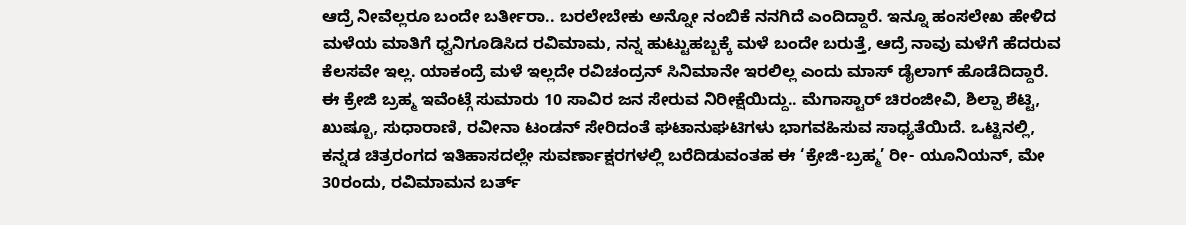ಆದ್ರೆ ನೀವೆಲ್ಲರೂ ಬಂದೇ ಬರ್ತೀರಾ.. ಬರಲೇಬೇಕು ಅನ್ನೋ ನಂಬಿಕೆ ನನಗಿದೆ ಎಂದಿದ್ದಾರೆ. ಇನ್ನೂ ಹಂಸಲೇಖ ಹೇಳಿದ ಮಳೆಯ ಮಾತಿಗೆ ಧ್ವನಿಗೂಡಿಸಿದ ರವಿಮಾಮ, ನನ್ನ ಹುಟ್ಟುಹಬ್ಬಕ್ಕೆ ಮಳೆ ಬಂದೇ ಬರುತ್ತೆ, ಆದ್ರೆ ನಾವು ಮಳೆಗೆ ಹೆದರುವ ಕೆಲಸವೇ ಇಲ್ಲ. ಯಾಕಂದ್ರೆ ಮಳೆ ಇಲ್ಲದೇ ರವಿಚಂದ್ರನ್ ಸಿನಿಮಾನೇ ಇರಲಿಲ್ಲ ಎಂದು ಮಾಸ್ ಡೈಲಾಗ್ ಹೊಡೆದಿದ್ದಾರೆ.
ಈ ಕ್ರೇಜಿ ಬ್ರಹ್ಮ ಇವೆಂಟ್ಗೆ ಸುಮಾರು 10 ಸಾವಿರ ಜನ ಸೇರುವ ನಿರೀಕ್ಷೆಯಿದ್ದು.. ಮೆಗಾಸ್ಟಾರ್ ಚಿರಂಜೀವಿ, ಶಿಲ್ಪಾ ಶೆಟ್ಟಿ, ಖುಷ್ಬೂ, ಸುಧಾರಾಣಿ, ರವೀನಾ ಟಂಡನ್ ಸೇರಿದಂತೆ ಘಟಾನುಘಟಿಗಳು ಭಾಗವಹಿಸುವ ಸಾಧ್ಯತೆಯಿದೆ. ಒಟ್ಟಿನಲ್ಲಿ, ಕನ್ನಡ ಚಿತ್ರರಂಗದ ಇತಿಹಾಸದಲ್ಲೇ ಸುವರ್ಣಾಕ್ಷರಗಳಲ್ಲಿ ಬರೆದಿಡುವಂತಹ ಈ ‘ಕ್ರೇಜಿ-ಬ್ರಹ್ಮ’ ರೀ- ಯೂನಿಯನ್, ಮೇ 30ರಂದು, ರವಿಮಾಮನ ಬರ್ತ್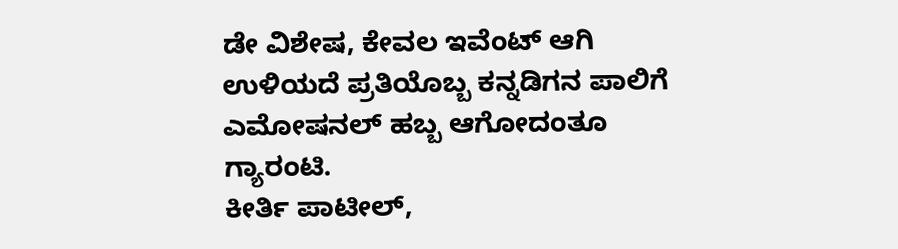ಡೇ ವಿಶೇಷ, ಕೇವಲ ಇವೆಂಟ್ ಆಗಿ ಉಳಿಯದೆ ಪ್ರತಿಯೊಬ್ಬ ಕನ್ನಡಿಗನ ಪಾಲಿಗೆ ಎಮೋಷನಲ್ ಹಬ್ಬ ಆಗೋದಂತೂ ಗ್ಯಾರಂಟಿ.
ಕೀರ್ತಿ ಪಾಟೀಲ್,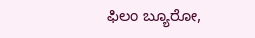ಫಿಲಂ ಬ್ಯೂರೋ,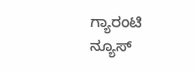ಗ್ಯಾರಂಟಿ ನ್ಯೂಸ್